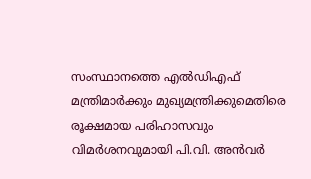സംസ്ഥാനത്തെ എൽഡിഎഫ് മന്ത്രിമാർക്കും മുഖ്യമന്ത്രിക്കുമെതിരെ രൂക്ഷമായ പരിഹാസവും വിമർശനവുമായി പി.വി. അൻവർ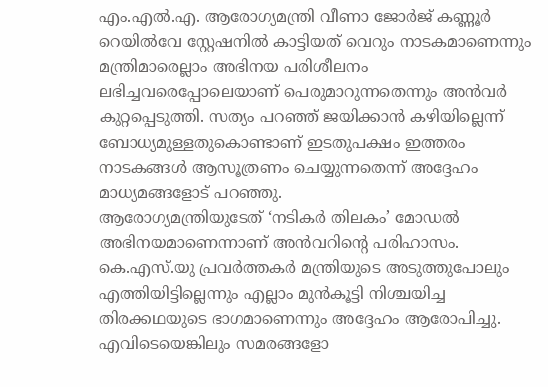എം.എൽ.എ. ആരോഗ്യമന്ത്രി വീണാ ജോർജ് കണ്ണൂർ റെയിൽവേ സ്റ്റേഷനിൽ കാട്ടിയത് വെറും നാടകമാണെന്നും മന്ത്രിമാരെല്ലാം അഭിനയ പരിശീലനം ലഭിച്ചവരെപ്പോലെയാണ് പെരുമാറുന്നതെന്നും അൻവർ കുറ്റപ്പെടുത്തി. സത്യം പറഞ്ഞ് ജയിക്കാൻ കഴിയില്ലെന്ന് ബോധ്യമുള്ളതുകൊണ്ടാണ് ഇടതുപക്ഷം ഇത്തരം നാടകങ്ങൾ ആസൂത്രണം ചെയ്യുന്നതെന്ന് അദ്ദേഹം മാധ്യമങ്ങളോട് പറഞ്ഞു.
ആരോഗ്യമന്ത്രിയുടേത് ‘നടികർ തിലകം’ മോഡൽ അഭിനയമാണെന്നാണ് അൻവറിന്റെ പരിഹാസം. കെ.എസ്.യു പ്രവർത്തകർ മന്ത്രിയുടെ അടുത്തുപോലും എത്തിയിട്ടില്ലെന്നും എല്ലാം മുൻകൂട്ടി നിശ്ചയിച്ച തിരക്കഥയുടെ ഭാഗമാണെന്നും അദ്ദേഹം ആരോപിച്ചു. എവിടെയെങ്കിലും സമരങ്ങളോ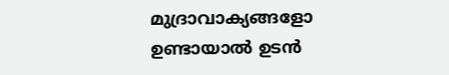മുദ്രാവാക്യങ്ങളോ ഉണ്ടായാൽ ഉടൻ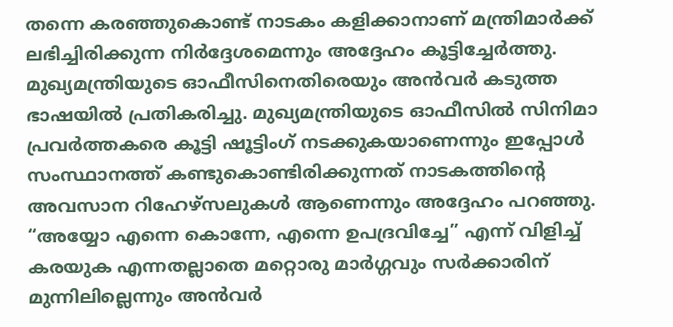തന്നെ കരഞ്ഞുകൊണ്ട് നാടകം കളിക്കാനാണ് മന്ത്രിമാർക്ക് ലഭിച്ചിരിക്കുന്ന നിർദ്ദേശമെന്നും അദ്ദേഹം കൂട്ടിച്ചേർത്തു.
മുഖ്യമന്ത്രിയുടെ ഓഫീസിനെതിരെയും അൻവർ കടുത്ത ഭാഷയിൽ പ്രതികരിച്ചു. മുഖ്യമന്ത്രിയുടെ ഓഫീസിൽ സിനിമാ പ്രവർത്തകരെ കൂട്ടി ഷൂട്ടിംഗ് നടക്കുകയാണെന്നും ഇപ്പോൾ സംസ്ഥാനത്ത് കണ്ടുകൊണ്ടിരിക്കുന്നത് നാടകത്തിന്റെ അവസാന റിഹേഴ്സലുകൾ ആണെന്നും അദ്ദേഹം പറഞ്ഞു. “അയ്യോ എന്നെ കൊന്നേ, എന്നെ ഉപദ്രവിച്ചേ” എന്ന് വിളിച്ച് കരയുക എന്നതല്ലാതെ മറ്റൊരു മാർഗ്ഗവും സർക്കാരിന് മുന്നിലില്ലെന്നും അൻവർ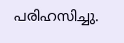പരിഹസിച്ചു.